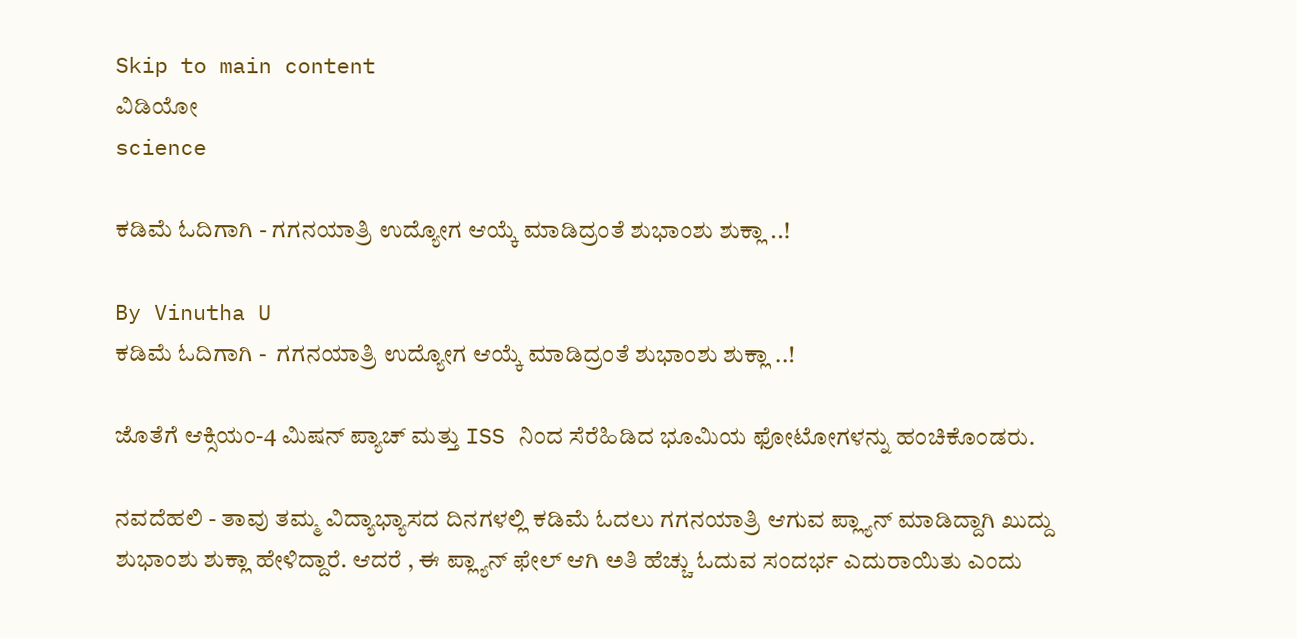Skip to main content
ವಿಡಿಯೋ
science

ಕಡಿಮೆ ಓದಿಗಾಗಿ - ಗಗನಯಾತ್ರಿ ಉದ್ಯೋಗ ಆಯ್ಕೆ ಮಾಡಿದ್ರಂತೆ ಶುಭಾಂಶು ಶುಕ್ಲಾ ..!

By Vinutha U
ಕಡಿಮೆ ಓದಿಗಾಗಿ -  ಗಗನಯಾತ್ರಿ ಉದ್ಯೋಗ ಆಯ್ಕೆ ಮಾಡಿದ್ರಂತೆ ಶುಭಾಂಶು ಶುಕ್ಲಾ ..!

ಜೊತೆಗೆ ಆಕ್ಸಿಯಂ-4 ಮಿಷನ್ ಪ್ಯಾಚ್ ಮತ್ತು ISS ನಿಂದ ಸೆರೆಹಿಡಿದ ಭೂಮಿಯ ಫೋಟೋಗಳನ್ನು ಹಂಚಿಕೊಂಡರು.

ನವದೆಹಲಿ - ತಾವು ತಮ್ಮ ವಿದ್ಯಾಭ್ಯಾಸದ ದಿನಗಳಲ್ಲಿ ಕಡಿಮೆ ಓದಲು ಗಗನಯಾತ್ರಿ ಆಗುವ ಪ್ಲ್ಯಾನ್ ಮಾಡಿದ್ದಾಗಿ ಖುದ್ದು ಶುಭಾಂಶು ಶುಕ್ಲಾ ಹೇಳಿದ್ದಾರೆ. ಆದರೆ , ಈ ಪ್ಲ್ಯಾನ್ ಫೇಲ್ ಆಗಿ ಅತಿ‌ ಹೆಚ್ಚು ಓದುವ ಸಂದರ್ಭ ಎದುರಾಯಿತು ಎಂದು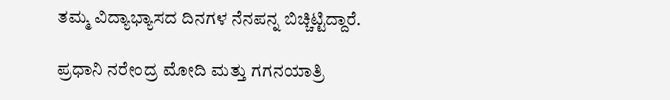ತಮ್ಮ ವಿದ್ಯಾಭ್ಯಾಸದ ದಿನಗಳ ನೆನಪನ್ನ‌ ಬಿಚ್ಚಿಟ್ಟಿದ್ದಾರೆ.

ಪ್ರಧಾನಿ ನರೇಂದ್ರ ಮೋದಿ ಮತ್ತು ಗಗನಯಾತ್ರಿ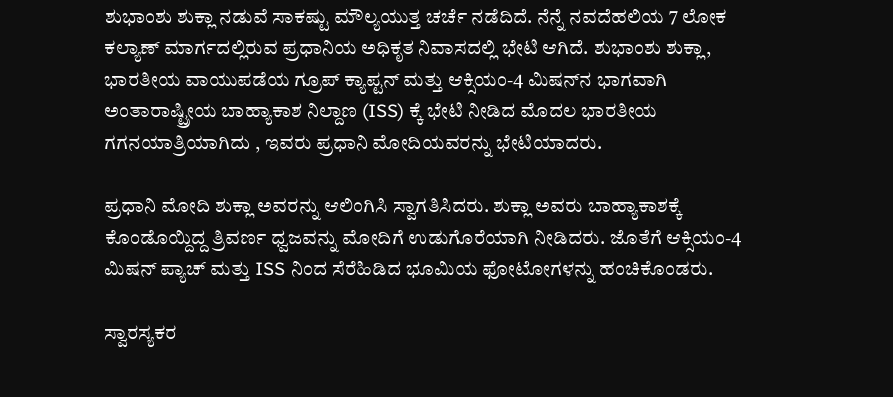ಶುಭಾಂಶು ಶುಕ್ಲಾ ನಡುವೆ ಸಾಕಷ್ಟು ಮೌಲ್ಯಯುತ್ತ ಚರ್ಚೆ ನಡೆದಿದೆ. ನೆನ್ನೆ ನವದೆಹಲಿಯ 7 ಲೋಕ ಕಲ್ಯಾಣ್ ಮಾರ್ಗದಲ್ಲಿರುವ ಪ್ರಧಾನಿಯ ಅಧಿಕೃತ ನಿವಾಸದಲ್ಲಿ ಭೇಟಿ ಆಗಿದೆ. ಶುಭಾಂಶು ಶುಕ್ಲಾ, ಭಾರತೀಯ ವಾಯುಪಡೆಯ ಗ್ರೂಪ್ ಕ್ಯಾಪ್ಟನ್ ಮತ್ತು ಆಕ್ಸಿಯಂ-4 ಮಿಷನ್‌ನ ಭಾಗವಾಗಿ ಅಂತಾರಾಷ್ಟ್ರೀಯ ಬಾಹ್ಯಾಕಾಶ ನಿಲ್ದಾಣ (ISS) ಕ್ಕೆ ಭೇಟಿ ನೀಡಿದ ಮೊದಲ ಭಾರತೀಯ ಗಗನಯಾತ್ರಿಯಾಗಿದು , ಇವರು ಪ್ರಧಾನಿ ಮೋದಿಯವರನ್ನು ಭೇಟಿಯಾದರು.

ಪ್ರಧಾನಿ ಮೋದಿ ಶುಕ್ಲಾ ಅವರನ್ನು ಆಲಿಂಗಿಸಿ ಸ್ವಾಗತಿಸಿದರು. ಶುಕ್ಲಾ ಅವರು ಬಾಹ್ಯಾಕಾಶಕ್ಕೆ ಕೊಂಡೊಯ್ದಿದ್ದ ತ್ರಿವರ್ಣ ಧ್ವಜವನ್ನು ಮೋದಿಗೆ ಉಡುಗೊರೆಯಾಗಿ ನೀಡಿದರು. ಜೊತೆಗೆ ಆಕ್ಸಿಯಂ-4 ಮಿಷನ್ ಪ್ಯಾಚ್ ಮತ್ತು ISS ನಿಂದ ಸೆರೆಹಿಡಿದ ಭೂಮಿಯ ಫೋಟೋಗಳನ್ನು ಹಂಚಿಕೊಂಡರು.

ಸ್ವಾರಸ್ಯಕರ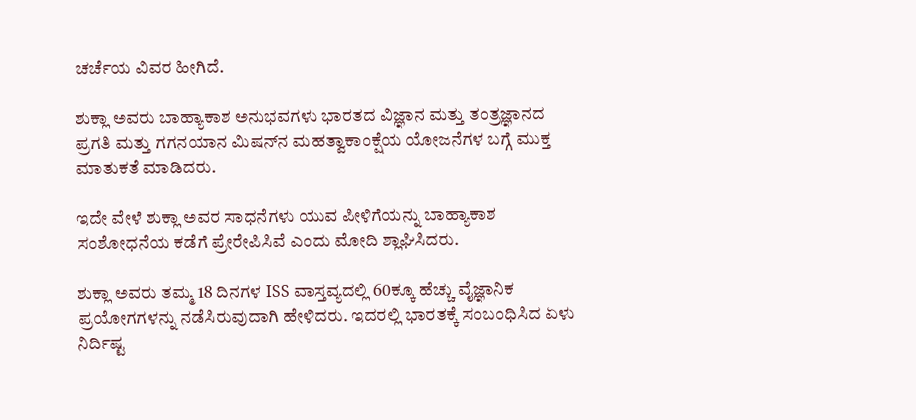ಚರ್ಚೆಯ ವಿವರ ಹೀಗಿದೆ.

ಶುಕ್ಲಾ ಅವರು ಬಾಹ್ಯಾಕಾಶ ಅನುಭವಗಳು ಭಾರತದ ವಿಜ್ಞಾನ ಮತ್ತು ತಂತ್ರಜ್ಞಾನದ ಪ್ರಗತಿ ಮತ್ತು ಗಗನಯಾನ ಮಿಷನ್‌ನ ಮಹತ್ವಾಕಾಂಕ್ಷೆಯ ಯೋಜನೆಗಳ ಬಗ್ಗೆ ಮುಕ್ತ ಮಾತುಕತೆ ಮಾಡಿದರು.

ಇದೇ ವೇಳೆ ಶುಕ್ಲಾ ಅವರ ಸಾಧನೆಗಳು ಯುವ ಪೀಳಿಗೆಯನ್ನು ಬಾಹ್ಯಾಕಾಶ ಸಂಶೋಧನೆಯ ಕಡೆಗೆ ಪ್ರೇರೇಪಿಸಿವೆ ಎಂದು ಮೋದಿ ಶ್ಲಾಘಿಸಿದರು.

ಶುಕ್ಲಾ ಅವರು ತಮ್ಮ 18 ದಿನಗಳ ISS ವಾಸ್ತವ್ಯದಲ್ಲಿ 60ಕ್ಕೂ ಹೆಚ್ಚು ವೈಜ್ಞಾನಿಕ ಪ್ರಯೋಗಗಳನ್ನು ನಡೆಸಿರುವುದಾಗಿ ಹೇಳಿದರು. ಇದರಲ್ಲಿ ಭಾರತಕ್ಕೆ ಸಂಬಂಧಿಸಿದ ಏಳು ನಿರ್ದಿಷ್ಟ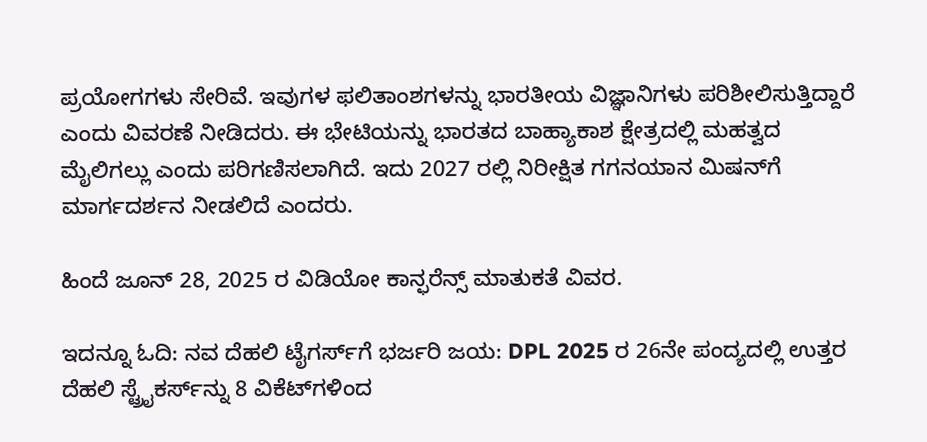ಪ್ರಯೋಗಗಳು ಸೇರಿವೆ. ಇವುಗಳ ಫಲಿತಾಂಶಗಳನ್ನು ಭಾರತೀಯ ವಿಜ್ಞಾನಿಗಳು ಪರಿಶೀಲಿಸುತ್ತಿದ್ದಾರೆ ಎಂದು ವಿವರಣೆ ನೀಡಿದರು. ಈ ಭೇಟಿಯನ್ನು ಭಾರತದ ಬಾಹ್ಯಾಕಾಶ ಕ್ಷೇತ್ರದಲ್ಲಿ ಮಹತ್ವದ ಮೈಲಿಗಲ್ಲು ಎಂದು ಪರಿಗಣಿಸಲಾಗಿದೆ. ಇದು 2027 ರಲ್ಲಿ ನಿರೀಕ್ಷಿತ ಗಗನಯಾನ ಮಿಷನ್‌ಗೆ ಮಾರ್ಗದರ್ಶನ ನೀಡಲಿದೆ ಎಂದರು.

ಹಿಂದೆ ಜೂನ್ 28, 2025 ರ ವಿಡಿಯೋ ಕಾನ್ಫರೆನ್ಸ್ ಮಾತುಕತೆ ವಿವರ.

ಇದನ್ನೂ ಓದಿ: ನವ ದೆಹಲಿ ಟೈಗರ್ಸ್‌ಗೆ ಭರ್ಜರಿ ಜಯ: DPL 2025 ರ 26ನೇ ಪಂದ್ಯದಲ್ಲಿ ಉತ್ತರ ದೆಹಲಿ ಸ್ಟ್ರೈಕರ್ಸ್‌ನ್ನು 8 ವಿಕೆಟ್‌ಗಳಿಂದ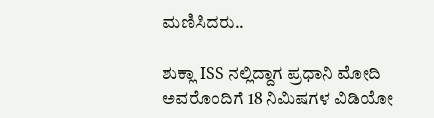ಮಣಿಸಿದರು..

ಶುಕ್ಲಾ ISS ನಲ್ಲಿದ್ದಾಗ ಪ್ರಧಾನಿ ಮೋದಿ ಅವರೊಂದಿಗೆ 18 ನಿಮಿಷಗಳ ವಿಡಿಯೋ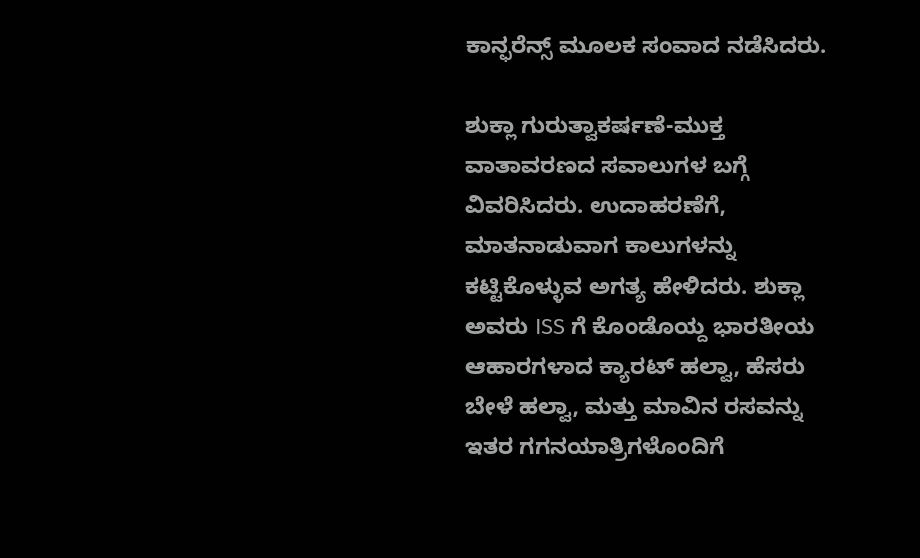ಕಾನ್ಫರೆನ್ಸ್ ಮೂಲಕ ಸಂವಾದ ನಡೆಸಿದರು.

ಶುಕ್ಲಾ ಗುರುತ್ವಾಕರ್ಷಣೆ-ಮುಕ್ತ ವಾತಾವರಣದ ಸವಾಲುಗಳ ಬಗ್ಗೆ ವಿವರಿಸಿದರು. ಉದಾಹರಣೆಗೆ, ಮಾತನಾಡುವಾಗ ಕಾಲುಗಳನ್ನು ಕಟ್ಟಿಕೊಳ್ಳುವ ಅಗತ್ಯ ಹೇಳಿದರು. ಶುಕ್ಲಾ ಅವರು ISS ಗೆ ಕೊಂಡೊಯ್ದ ಭಾರತೀಯ ಆಹಾರಗಳಾದ ಕ್ಯಾರಟ್ ಹಲ್ವಾ, ಹೆಸರು ಬೇಳೆ ಹಲ್ವಾ, ಮತ್ತು ಮಾವಿನ ರಸವನ್ನು ಇತರ ಗಗನಯಾತ್ರಿಗಳೊಂದಿಗೆ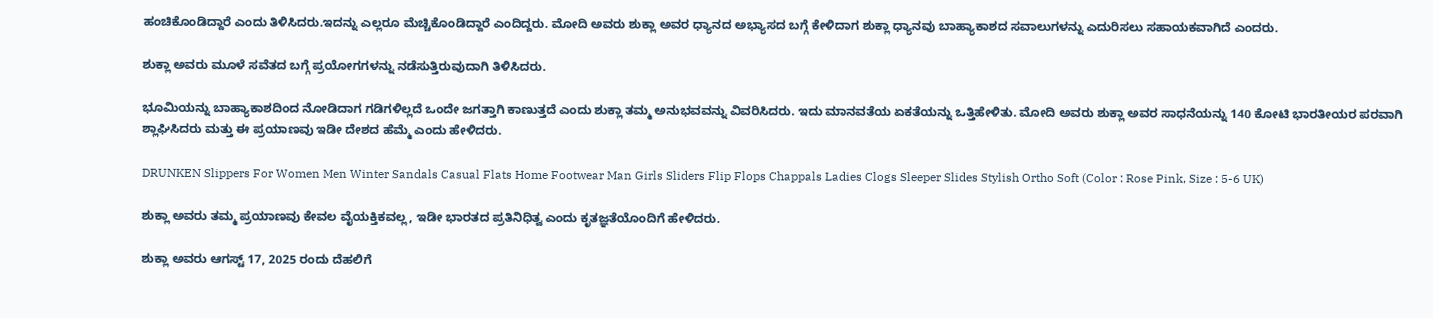ಹಂಚಿಕೊಂಡಿದ್ದಾರೆ ಎಂದು ತಿಳಿಸಿದರು.ಇದನ್ನು ಎಲ್ಲರೂ ಮೆಚ್ಚಿಕೊಂಡಿದ್ದಾರೆ ಎಂದಿದ್ದರು. ಮೋದಿ ಅವರು ಶುಕ್ಲಾ ಅವರ ಧ್ಯಾನದ ಅಭ್ಯಾಸದ ಬಗ್ಗೆ ಕೇಳಿದಾಗ ಶುಕ್ಲಾ ಧ್ಯಾನವು ಬಾಹ್ಯಾಕಾಶದ ಸವಾಲುಗಳನ್ನು ಎದುರಿಸಲು ಸಹಾಯಕವಾಗಿದೆ ಎಂದರು.

ಶುಕ್ಲಾ ಅವರು ಮೂಳೆ ಸವೆತದ ಬಗ್ಗೆ ಪ್ರಯೋಗಗಳನ್ನು ನಡೆಸುತ್ತಿರುವುದಾಗಿ ತಿಳಿಸಿದರು.

ಭೂಮಿಯನ್ನು ಬಾಹ್ಯಾಕಾಶದಿಂದ ನೋಡಿದಾಗ ಗಡಿಗಳಿಲ್ಲದೆ ಒಂದೇ ಜಗತ್ತಾಗಿ ಕಾಣುತ್ತದೆ ಎಂದು ಶುಕ್ಲಾ ತಮ್ಮ ಅನುಭವವನ್ನು ವಿವರಿಸಿದರು. ಇದು ಮಾನವತೆಯ ಏಕತೆಯನ್ನು ಒತ್ತಿಹೇಳಿತು. ಮೋದಿ ಅವರು ಶುಕ್ಲಾ ಅವರ ಸಾಧನೆಯನ್ನು 140 ಕೋಟಿ ಭಾರತೀಯರ ಪರವಾಗಿ ಶ್ಲಾಘಿಸಿದರು ಮತ್ತು ಈ ಪ್ರಯಾಣವು ಇಡೀ ದೇಶದ ಹೆಮ್ಮೆ ಎಂದು ಹೇಳಿದರು.

DRUNKEN Slippers For Women Men Winter Sandals Casual Flats Home Footwear Man Girls Sliders Flip Flops Chappals Ladies Clogs Sleeper Slides Stylish Ortho Soft (Color : Rose Pink, Size : 5-6 UK)

ಶುಕ್ಲಾ ಅವರು ತಮ್ಮ ಪ್ರಯಾಣವು ಕೇವಲ ವೈಯಕ್ತಿಕವಲ್ಲ, ಇಡೀ ಭಾರತದ ಪ್ರತಿನಿಧಿತ್ವ ಎಂದು ಕೃತಜ್ಞತೆಯೊಂದಿಗೆ ಹೇಳಿದರು.

ಶುಕ್ಲಾ ಅವರು ಆಗಸ್ಟ್ 17, 2025 ರಂದು ದೆಹಲಿಗೆ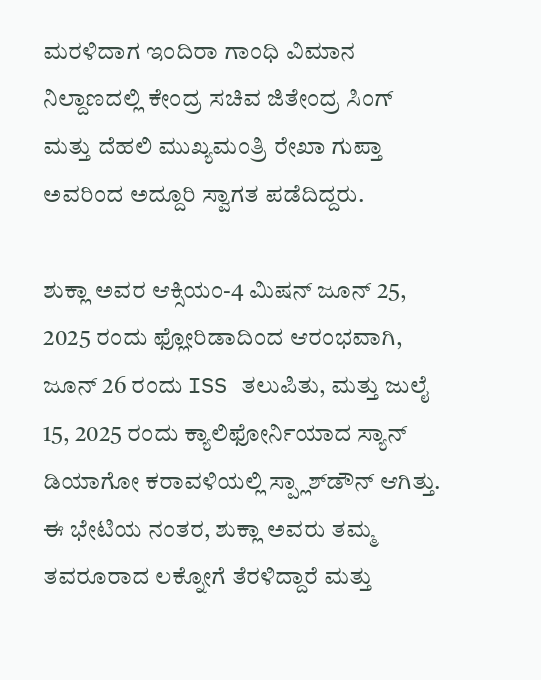ಮರಳಿದಾಗ ಇಂದಿರಾ ಗಾಂಧಿ ವಿಮಾನ ನಿಲ್ದಾಣದಲ್ಲಿ ಕೇಂದ್ರ ಸಚಿವ ಜಿತೇಂದ್ರ ಸಿಂಗ್ ಮತ್ತು ದೆಹಲಿ ಮುಖ್ಯಮಂತ್ರಿ ರೇಖಾ ಗುಪ್ತಾ ಅವರಿಂದ ಅದ್ದೂರಿ ಸ್ವಾಗತ ಪಡೆದಿದ್ದರು.

ಶುಕ್ಲಾ ಅವರ ಆಕ್ಸಿಯಂ-4 ಮಿಷನ್ ಜೂನ್ 25, 2025 ರಂದು ಫ್ಲೋರಿಡಾದಿಂದ ಆರಂಭವಾಗಿ, ಜೂನ್ 26 ರಂದು ISS ತಲುಪಿತು, ಮತ್ತು ಜುಲೈ 15, 2025 ರಂದು ಕ್ಯಾಲಿಫೋರ್ನಿಯಾದ ಸ್ಯಾನ್ ಡಿಯಾಗೋ ಕರಾವಳಿಯಲ್ಲಿ ಸ್ಪ್ಲಾಶ್‌ಡೌನ್ ಆಗಿತ್ತು. ಈ ಭೇಟಿಯ ನಂತರ, ಶುಕ್ಲಾ ಅವರು ತಮ್ಮ ತವರೂರಾದ ಲಕ್ನೋಗೆ ತೆರಳಿದ್ದಾರೆ ಮತ್ತು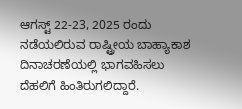ಆಗಸ್ಟ್ 22-23, 2025 ರಂದು ನಡೆಯಲಿರುವ ರಾಷ್ಟ್ರೀಯ ಬಾಹ್ಯಾಕಾಶ ದಿನಾಚರಣೆಯಲ್ಲಿ ಭಾಗವಹಿಸಲು ದೆಹಲಿಗೆ ಹಿಂತಿರುಗಲಿದ್ದಾರೆ.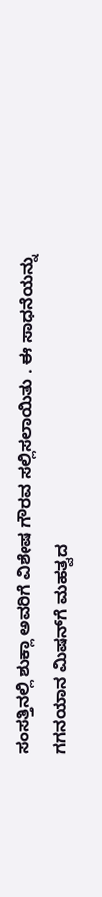ಸಂಸತ್ತಿನಲ್ಲಿ ಶುಕ್ಲಾ ಅವರಿಗೆ ವಿಶೇಷ ಗೌರವ ಸಲ್ಲಿಸಲಾಯಿತು . ಈ ಸಾಧನೆಯನ್ನು ಗಗನಯಾನ ಮಿಷನ್‌ಗೆ ಮಹತ್ವದ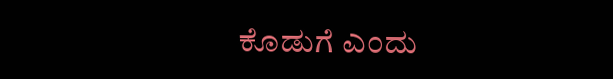ಕೊಡುಗೆ ಎಂದು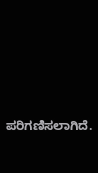ಪರಿಗಣಿಸಲಾಗಿದೆ.